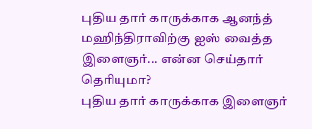புதிய தார் காருக்காக ஆனந்த் மஹிந்திராவிற்கு ஐஸ் வைத்த இளைஞர்... என்ன செய்தார் தெரியுமா?
புதிய தார் காருக்காக இளைஞர்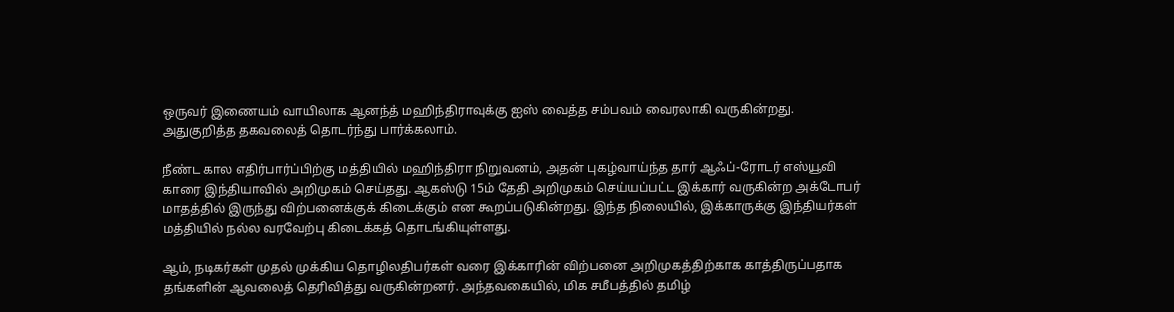ஒருவர் இணையம் வாயிலாக ஆனந்த் மஹிந்திராவுக்கு ஐஸ் வைத்த சம்பவம் வைரலாகி வருகின்றது. அதுகுறித்த தகவலைத் தொடர்ந்து பார்க்கலாம்.

நீண்ட கால எதிர்பார்ப்பிற்கு மத்தியில் மஹிந்திரா நிறுவனம், அதன் புகழ்வாய்ந்த தார் ஆஃப்-ரோடர் எஸ்யூவி காரை இந்தியாவில் அறிமுகம் செய்தது. ஆகஸ்டு 15ம் தேதி அறிமுகம் செய்யப்பட்ட இக்கார் வருகின்ற அக்டோபர் மாதத்தில் இருந்து விற்பனைக்குக் கிடைக்கும் என கூறப்படுகின்றது. இந்த நிலையில், இக்காருக்கு இந்தியர்கள் மத்தியில் நல்ல வரவேற்பு கிடைக்கத் தொடங்கியுள்ளது.

ஆம், நடிகர்கள் முதல் முக்கிய தொழிலதிபர்கள் வரை இக்காரின் விற்பனை அறிமுகத்திற்காக காத்திருப்பதாக தங்களின் ஆவலைத் தெரிவித்து வருகின்றனர். அந்தவகையில், மிக சமீபத்தில் தமிழ்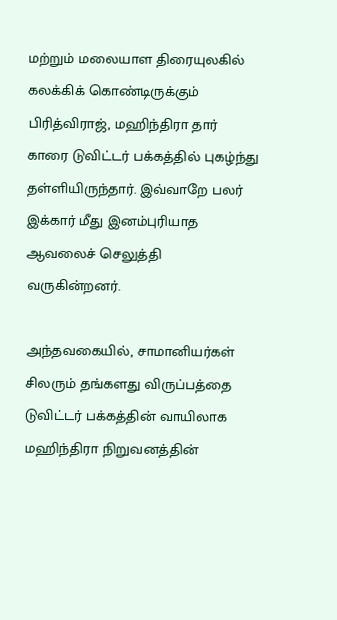மற்றும் மலையாள திரையுலகில் கலக்கிக் கொண்டிருக்கும் பிரித்விராஜ், மஹிந்திரா தார் காரை டுவிட்டர் பக்கத்தில் புகழ்ந்து தள்ளியிருந்தார். இவ்வாறே பலர் இக்கார் மீது இனம்புரியாத ஆவலைச் செலுத்தி வருகின்றனர்.

அந்தவகையில், சாமானியர்கள் சிலரும் தங்களது விருப்பத்தை டுவிட்டர் பக்கத்தின் வாயிலாக மஹிந்திரா நிறுவனத்தின்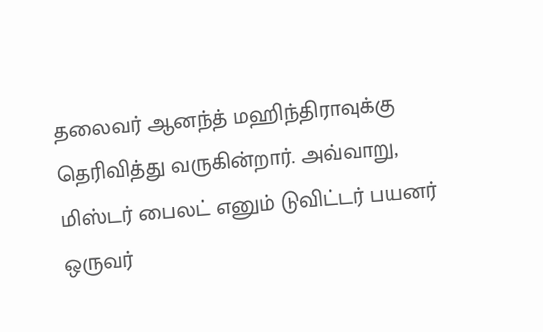தலைவர் ஆனந்த் மஹிந்திராவுக்கு தெரிவித்து வருகின்றார். அவ்வாறு, மிஸ்டர் பைலட் எனும் டுவிட்டர் பயனர் ஒருவர்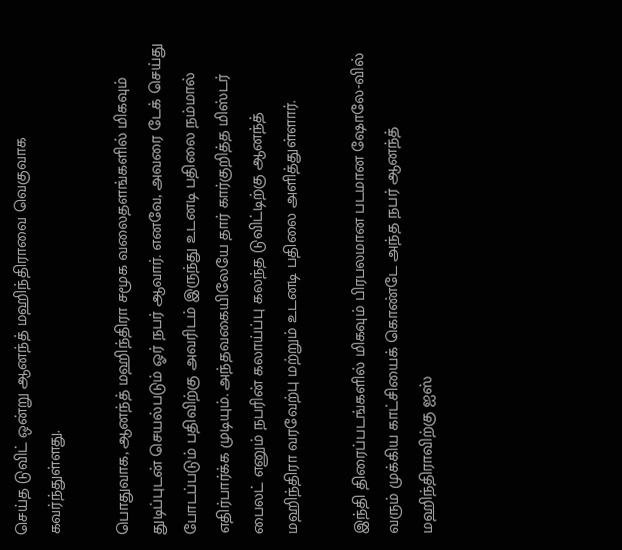செய்த டுவிட் ஒன்று ஆனந்த் மஹிந்திராவை வெகுவாக கவர்ந்துள்ளது.

பொதுவாக, ஆனந்த் மஹிந்திரா சமூக வலைதளங்களில் மிகவும் துடிப்புடன் செயல்படும் ஓர் நபர் ஆவார். எனவே, அவரை டேக் செய்து போடப்படும் பதிவிற்கு அவரிடம் இருந்து உடனடி பதிலை நம்மால் எதிர்பார்க்க முடியும். அந்தவகையிலேயே தார் கார்குறித்த மிஸ்டர் பைலட் எனும் நபரின் கலாய்ப்பு கலந்த டுவிட்டிற்கு ஆனந்த் மஹிந்திரா வரவேற்பு மற்றும் உடனடி பதிலை அளித்துள்ளார்.

இந்தி திரைப்படங்களில் மிகவும் பிரபலமான படமான ஷோலே-வில் வரும் முக்கிய காட்சியைக் கொண்டே அந்த நபர் ஆனந்த் மஹிந்திராவிற்கு ஐஸ்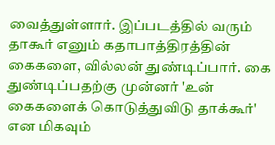வைத்துள்ளார். இப்படத்தில் வரும் தாகூர் எனும் கதாபாத்திரத்தின் கைகளை, வில்லன் துண்டிப்பார். கை துண்டிப்பதற்கு முன்னர் 'உன் கைகளைக் கொடுத்துவிடு தாக்கூர்' என மிகவும்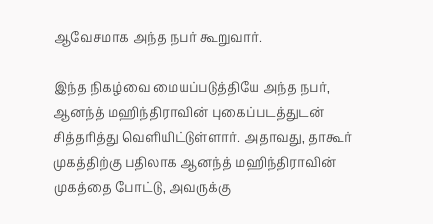ஆவேசமாக அந்த நபர் கூறுவார்.

இந்த நிகழ்வை மையப்படுத்தியே அந்த நபர், ஆனந்த் மஹிந்திராவின் புகைப்படத்துடன் சித்தரித்து வெளியிட்டுள்ளார். அதாவது, தாகூர் முகத்திற்கு பதிலாக ஆனந்த் மஹிந்திராவின் முகத்தை போட்டு, அவருக்கு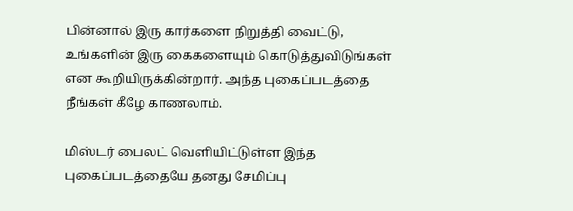பின்னால் இரு கார்களை நிறுத்தி வைட்டு, உங்களின் இரு கைகளையும் கொடுத்துவிடுங்கள் என கூறியிருக்கின்றார். அந்த புகைப்படத்தை நீங்கள் கீழே காணலாம்.

மிஸ்டர் பைலட் வெளியிட்டுள்ள இந்த புகைப்படத்தையே தனது சேமிப்பு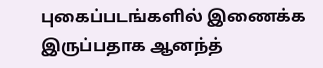புகைப்படங்களில் இணைக்க இருப்பதாக ஆனந்த்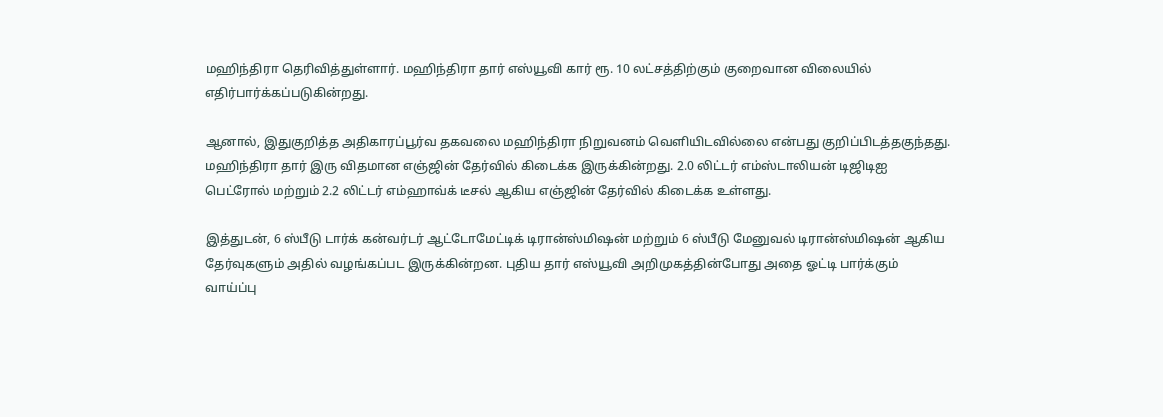மஹிந்திரா தெரிவித்துள்ளார். மஹிந்திரா தார் எஸ்யூவி கார் ரூ. 10 லட்சத்திற்கும் குறைவான விலையில் எதிர்பார்க்கப்படுகின்றது.

ஆனால், இதுகுறித்த அதிகாரப்பூர்வ தகவலை மஹிந்திரா நிறுவனம் வெளியிடவில்லை என்பது குறிப்பிடத்தகுந்தது. மஹிந்திரா தார் இரு விதமான எஞ்ஜின் தேர்வில் கிடைக்க இருக்கின்றது. 2.0 லிட்டர் எம்ஸ்டாலியன் டிஜிடிஐ பெட்ரோல் மற்றும் 2.2 லிட்டர் எம்ஹாவ்க் டீசல் ஆகிய எஞ்ஜின் தேர்வில் கிடைக்க உள்ளது.

இத்துடன், 6 ஸ்பீடு டார்க் கன்வர்டர் ஆட்டோமேட்டிக் டிரான்ஸ்மிஷன் மற்றும் 6 ஸ்பீடு மேனுவல் டிரான்ஸ்மிஷன் ஆகிய தேர்வுகளும் அதில் வழங்கப்பட இருக்கின்றன. புதிய தார் எஸ்யூவி அறிமுகத்தின்போது அதை ஓட்டி பார்க்கும் வாய்ப்பு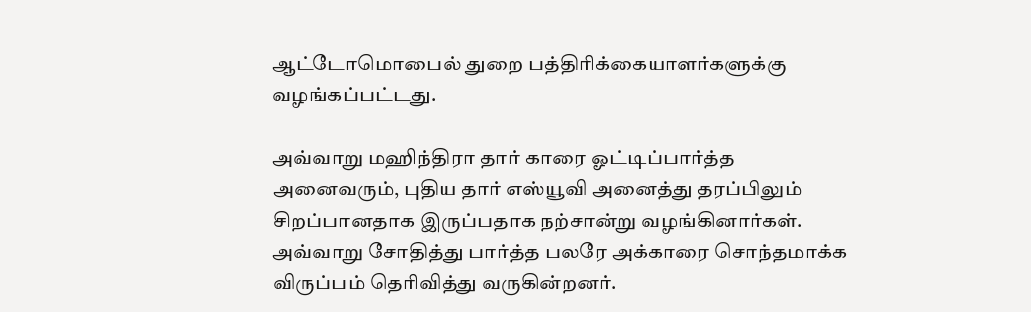ஆட்டோமொபைல் துறை பத்திரிக்கையாளர்களுக்கு வழங்கப்பட்டது.

அவ்வாறு மஹிந்திரா தார் காரை ஓட்டிப்பார்த்த அனைவரும், புதிய தார் எஸ்யூவி அனைத்து தரப்பிலும் சிறப்பானதாக இருப்பதாக நற்சான்று வழங்கினார்கள். அவ்வாறு சோதித்து பார்த்த பலரே அக்காரை சொந்தமாக்க விருப்பம் தெரிவித்து வருகின்றனர்.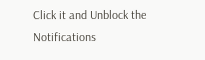Click it and Unblock the Notifications